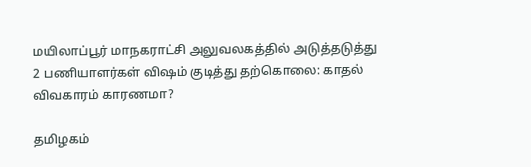மயிலாப்பூர் மாநகராட்சி அலுவலகத்தில் அடுத்தடுத்து 2 பணியாளர்கள் விஷம் குடித்து தற்கொலை: காதல் விவகாரம் காரணமா?

தமிழகம்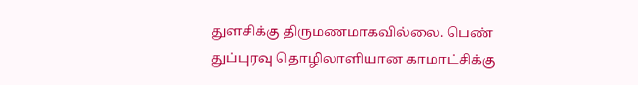துளசிக்கு திருமணமாகவில்லை. பெண் துப்புரவு தொழிலாளியான காமாட்சிக்கு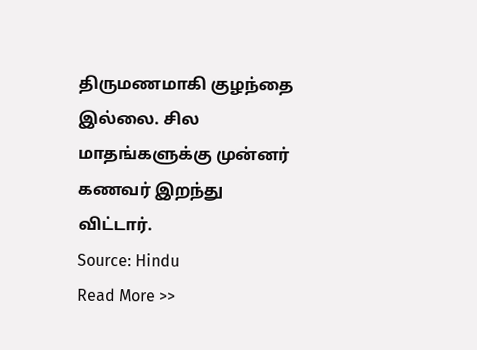திருமணமாகி குழந்தை இல்லை. சில மாதங்களுக்கு முன்னர் கணவர் இறந்து விட்டார்.
Source: Hindu
Read More >>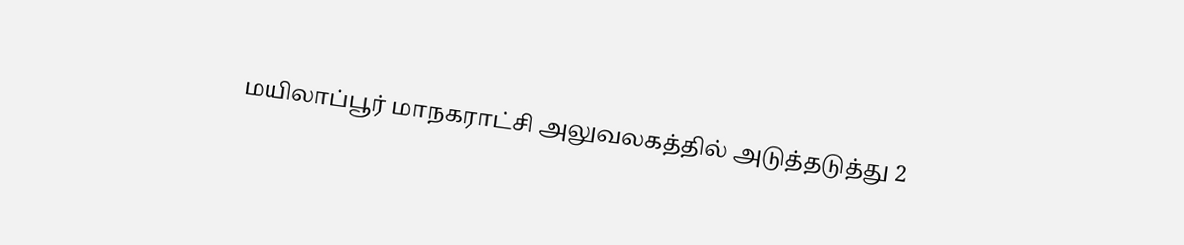மயிலாப்பூர் மாநகராட்சி அலுவலகத்தில் அடுத்தடுத்து 2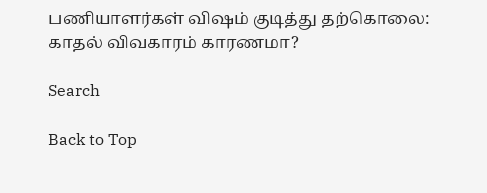பணியாளர்கள் விஷம் குடித்து தற்கொலை: காதல் விவகாரம் காரணமா?

Search

Back to Top